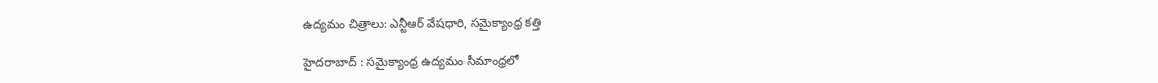ఉద్యమం చిత్రాలు: ఎన్టీఆర్ వేషధారి, సమైక్యాంధ్ర కత్తి

హైదరాబాద్ : సమైక్యాంధ్ర ఉద్యమం సీమాంధ్రలో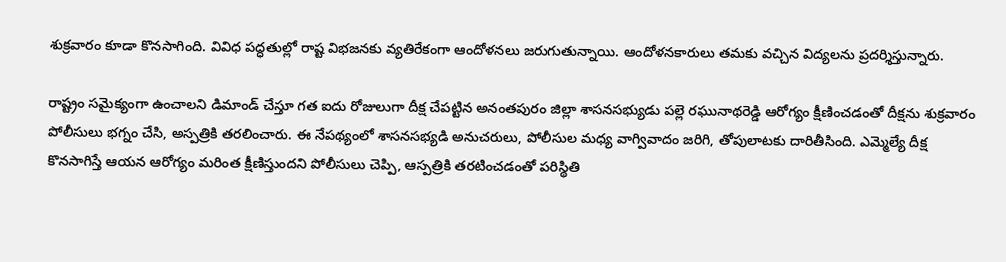శుక్రవారం కూడా కొనసాగింది. వివిధ పద్ధతుల్లో రాష్ట విభజనకు వ్యతిరేకంగా ఆందోళనలు జరుగుతున్నాయి. ఆందోళనకారులు తమకు వచ్చిన విద్యలను ప్రదర్శిస్తున్నారు.

రాష్ట్రం సమైక్యంగా ఉంచాలని డిమాండ్ చేస్తూ గత ఐదు రోజులుగా దీక్ష చేపట్టిన అనంతపురం జిల్లా శాసనసభ్యుడు పల్లె రఘునాథరెడ్డి ఆరోగ్యం క్షీణించడంతో దీక్షను శుక్రవారం పోలీసులు భగ్నం చేసి, అస్పత్రికి తరలించారు. ఈ నేపథ్యంలో శాసనసభ్యడి అనుచరులు, పోలీసుల మధ్య వాగ్వివాదం జరిగి, తోపులాటకు దారితీసింది. ఎమ్మెల్యే దీక్ష కొనసాగిస్తే ఆయన ఆరోగ్యం మరింత క్షీణిస్తుందని పోలీసులు చెప్పి, ఆస్పత్రికి తరటించడంతో పరిస్థితి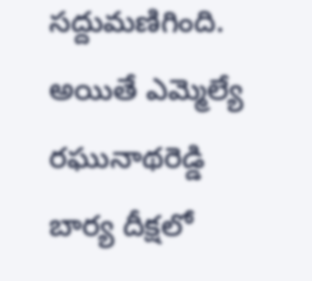సద్దుమణిగింది. అయితే ఎమ్మెల్యే రఘునాథరెడ్డి బార్య దీక్షలో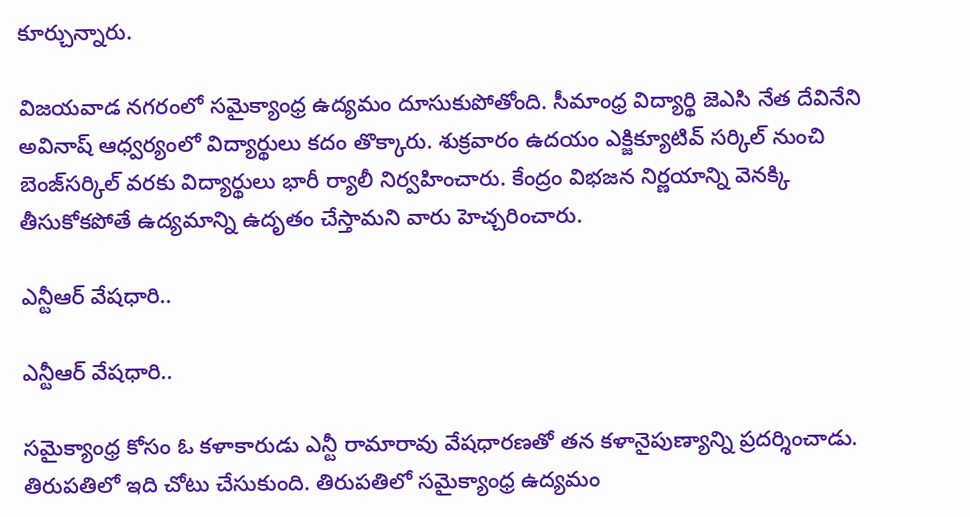కూర్చున్నారు.

విజయవాడ నగరంలో సమైక్యాంధ్ర ఉద్యమం దూసుకుపోతోంది. సీమాంధ్ర విద్యార్థి జెఎసి నేత దేవినేని అవినాష్ ఆధ్వర్యంలో విద్యార్థులు కదం తొక్కారు. శుక్రవారం ఉదయం ఎక్జిక్యూటివ్ సర్కిల్ నుంచి బెంజ్‌సర్కిల్ వరకు విద్యార్థులు భారీ ర్యాలీ నిర్వహించారు. కేంద్రం విభజన నిర్ణయాన్ని వెనక్కి తీసుకోకపోతే ఉద్యమాన్ని ఉదృతం చేస్తామని వారు హెచ్చరించారు.

ఎన్టీఆర్ వేషధారి..

ఎన్టీఆర్ వేషధారి..

సమైక్యాంధ్ర కోసం ఓ కళాకారుడు ఎన్టీ రామారావు వేషధారణతో తన కళానైపుణ్యాన్ని ప్రదర్శించాడు. తిరుపతిలో ఇది చోటు చేసుకుంది. తిరుపతిలో సమైక్యాంధ్ర ఉద్యమం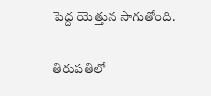పెద్ద యెత్తున సాగుతోంది.

తిరుపతిలో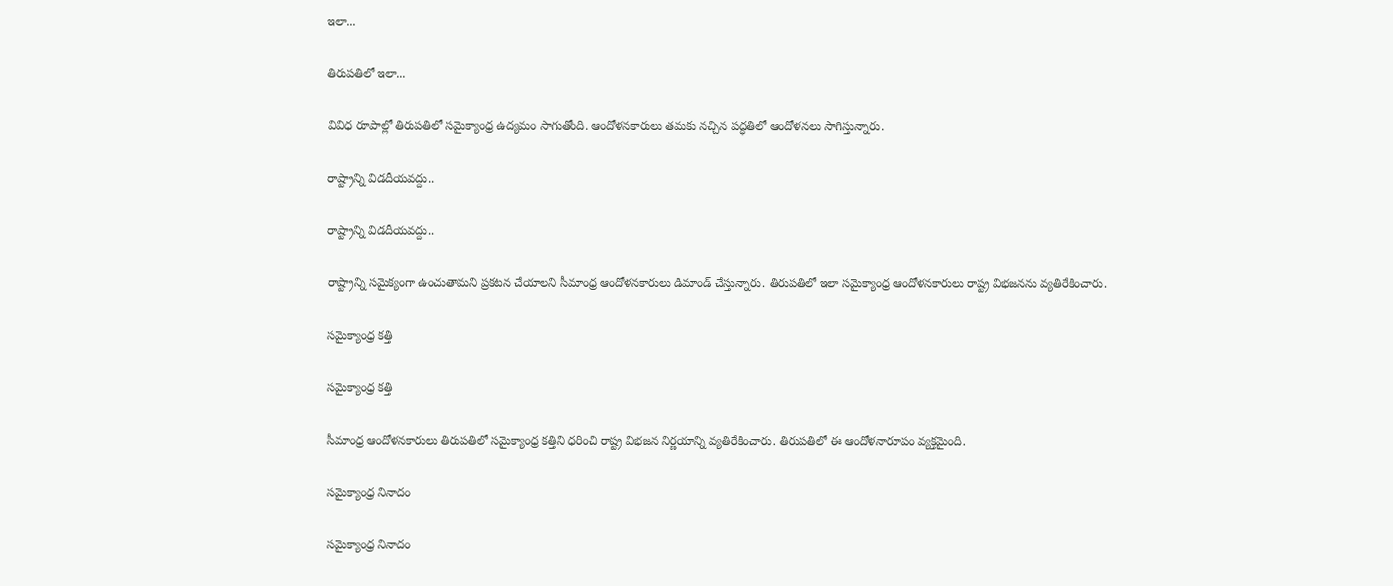ఇలా...

తిరుపతిలో ఇలా...

వివిధ రూపాల్లో తిరుపతిలో సమైక్యాంధ్ర ఉద్యమం సాగుతోంది. ఆందోళనకారులు తమకు నచ్చిన పద్ధతిలో ఆందోళనలు సాగిస్తున్నారు.

రాష్ట్రాన్ని విడదీయవద్దు..

రాష్ట్రాన్ని విడదీయవద్దు..

రాష్ట్రాన్ని సమైక్యంగా ఉంచుతామని ప్రకటన చేయాలని సీమాంధ్ర ఆందోళనకారులు డిమాండ్ చేస్తున్నారు. తిరుపతిలో ఇలా సమైక్యాంధ్ర ఆందోళనకారులు రాష్ట్ర విభజనను వ్యతిరేకించారు.

సమైక్యాంధ్ర కత్తి

సమైక్యాంధ్ర కత్తి

సీమాంధ్ర ఆందోళనకారులు తిరుపతిలో సమైక్యాంధ్ర కత్తిని ధరించి రాష్ట్ర విభజన నిర్ణయాన్ని వ్యతిరేకించారు. తిరుపతిలో ఈ ఆందోళనారూపం వ్యక్తమైంది.

సమైక్యాంధ్ర నినాదం

సమైక్యాంధ్ర నినాదం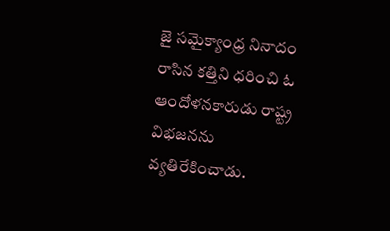జై సమైక్యాంధ్ర నినాదం రాసిన కత్తిని ధరించి ఓ ఆందోళనకారుడు రాష్ట్ర విభజనను వ్యతిరేకించాడు.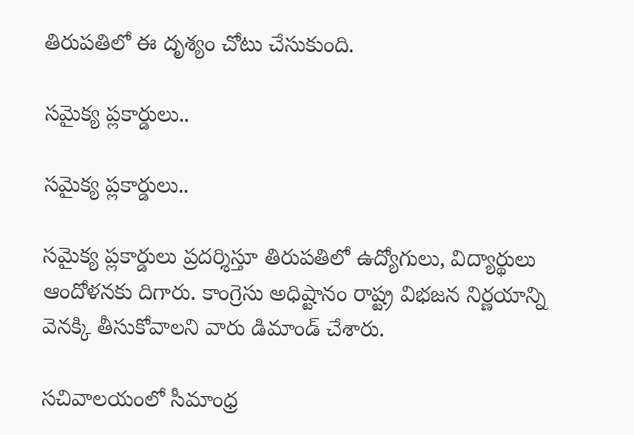తిరుపతిలో ఈ దృశ్యం చోటు చేసుకుంది.

సమైక్య ప్లకార్డులు..

సమైక్య ప్లకార్డులు..

సమైక్య ప్లకార్డులు ప్రదర్శిస్తూ తిరుపతిలో ఉద్యోగులు, విద్యార్థులు ఆందోళనకు దిగారు. కాంగ్రెసు అధిష్టానం రాష్ట్ర విభజన నిర్ణయాన్ని వెనక్కి తీసుకోవాలని వారు డిమాండ్ చేశారు.

సచివాలయంలో సీమాంధ్ర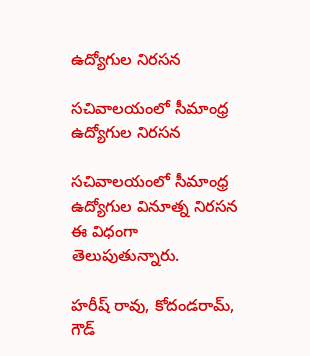ఉద్యోగుల నిరసన

సచివాలయంలో సీమాంధ్ర ఉద్యోగుల నిరసన

సచివాలయంలో సీమాంధ్ర ఉద్యోగుల వినూత్న నిరసన ఈ విధంగా తెలుపుతున్నారు.

హరీష్ రావు, కోదండరామ్, గౌడ్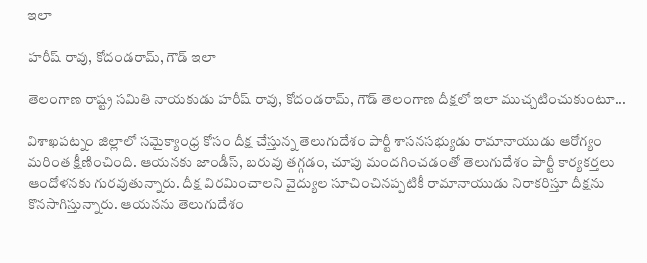ఇలా

హరీష్ రావు, కోదండరామ్, గౌడ్ ఇలా

తెలంగాణ రాష్ట్ర సమితి నాయకుడు హరీష్ రావు, కోదండరామ్, గౌడ్ తెలంగాణ దీక్షలో ఇలా ముచ్చటించుకుంటూ...

విశాఖపట్నం జిల్లాలో సమైక్యాంధ్ర కోసం దీక్ష చేస్తున్న తెలుగుదేశం పార్టీ శాసనసభ్యుడు రామానాయుడు ఆరోగ్యం మరింత క్షీణించింది. ఆయనకు జాండీస్, బరువు తగ్గడం, చూపు మందగించడంతో తెలుగుదేశం పార్టీ కార్యకర్తలు ఆందోళనకు గురవుతున్నారు. దీక్ష విరమించాలని వైద్యుల సూచించినప్పటికీ రామానాయుడు నిరాకరిస్తూ దీక్షను కొనసాగిస్తున్నారు. ఆయనను తెలుగుదేశం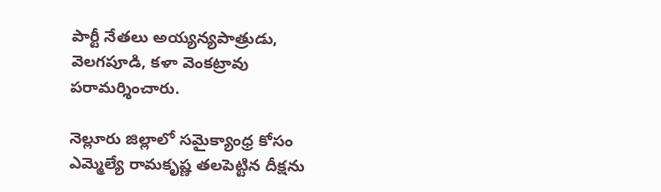పార్టీ నేతలు అయ్యన్యపాత్రుడు, వెలగపూడి, కళా వెంకట్రావు పరామర్శించారు.

నెల్లూరు జిల్లాలో సమైక్యాంధ్ర కోసం ఎమ్మెల్యే రామకృష్ణ తలపెట్టిన దీక్షను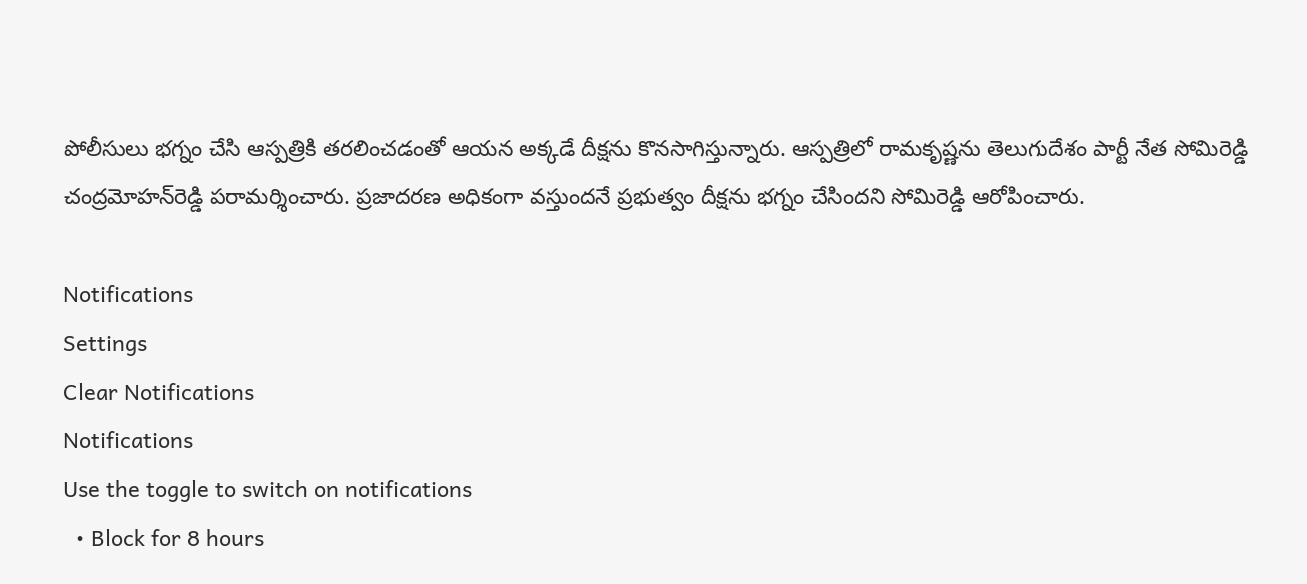పోలీసులు భగ్నం చేసి ఆస్పత్రికి తరలించడంతో ఆయన అక్కడే దీక్షను కొనసాగిస్తున్నారు. ఆస్పత్రిలో రామకృష్ణను తెలుగుదేశం పార్టీ నేత సోమిరెడ్డి చంద్రమోహన్‌రెడ్డి పరామర్శించారు. ప్రజాదరణ అధికంగా వస్తుందనే ప్రభుత్వం దీక్షను భగ్నం చేసిందని సోమిరెడ్డి ఆరోపించారు.

Notifications
Settings
Clear Notifications
Notifications
Use the toggle to switch on notifications
  • Block for 8 hours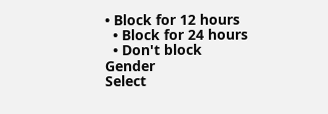• Block for 12 hours
  • Block for 24 hours
  • Don't block
Gender
Select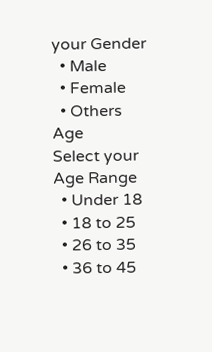your Gender
  • Male
  • Female
  • Others
Age
Select your Age Range
  • Under 18
  • 18 to 25
  • 26 to 35
  • 36 to 45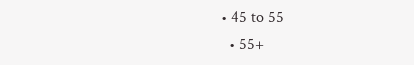• 45 to 55
  • 55+